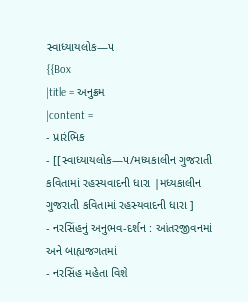સ્વાધ્યાયલોક—૫
{{Box
|title = અનુક્રમ
|content =
- પ્રારંભિક
- [[સ્વાધ્યાયલોક—૫/મધ્યકાલીન ગુજરાતી કવિતામાં રહસ્યવાદની ધારા |મધ્યકાલીન ગુજરાતી કવિતામાં રહસ્યવાદની ધારા ]
- નરસિંહનું અનુભવ-દર્શન : આંતરજીવનમાં અને બાહ્યજગતમાં
- નરસિંહ મહેતા વિશે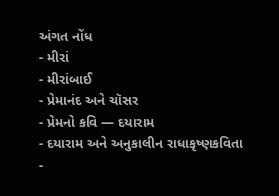અંગત નોંધ
- મીરાં
- મીરાંબાઈ
- પ્રેમાનંદ અને ચૉસર
- પ્રેમનો કવિ — દયારામ
- દયારામ અને અનુકાલીન રાધાકૃષ્ણકવિતા
-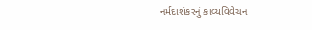નર્મદાશંકરનું કાવ્યવિવેચન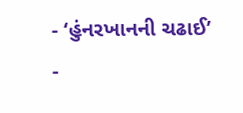- ‘હુંનરખાનની ચઢાઈ’
-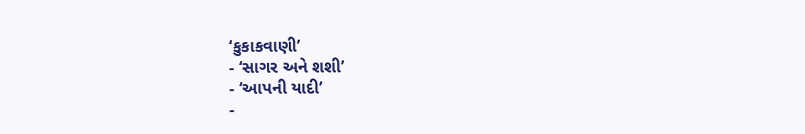‘કુકાકવાણી’
- ‘સાગર અને શશી’
- ‘આપની યાદી’
-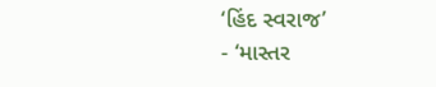‘હિંદ સ્વરાજ’
- ‘માસ્તર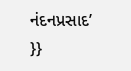નંદનપ્રસાદ’
}}